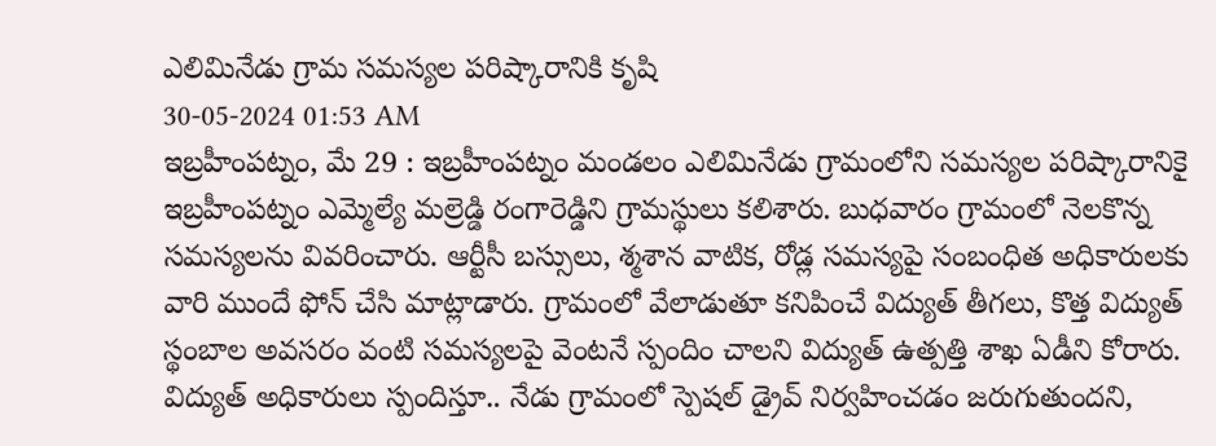ఎలిమినేడు గ్రామ సమస్యల పరిష్కారానికి కృషి
30-05-2024 01:53 AM
ఇబ్రహీంపట్నం, మే 29 : ఇబ్రహీంపట్నం మండలం ఎలిమినేడు గ్రామంలోని సమస్యల పరిష్కారానికై ఇబ్రహీంపట్నం ఎమ్మెల్యే మల్రెడ్డి రంగారెడ్డిని గ్రామస్థులు కలిశారు. బుధవారం గ్రామంలో నెలకొన్న సమస్యలను వివరించారు. ఆర్టీసీ బస్సులు, శ్మశాన వాటిక, రోడ్ల సమస్యపై సంబంధిత అధికారులకు వారి ముందే ఫోన్ చేసి మాట్లాడారు. గ్రామంలో వేలాడుతూ కనిపించే విద్యుత్ తీగలు, కొత్త విద్యుత్ స్థంబాల అవసరం వంటి సమస్యలపై వెంటనే స్పందిం చాలని విద్యుత్ ఉత్పత్తి శాఖ ఏడీని కోరారు. విద్యుత్ అధికారులు స్పందిస్తూ.. నేడు గ్రామంలో స్పెషల్ డ్రైవ్ నిర్వహించడం జరుగుతుందని,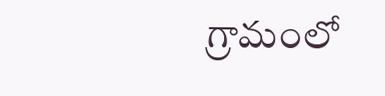గ్రామంలో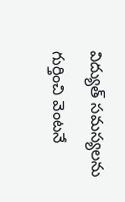విద్యుత్ సమస్యలను గుర్తించి వెంటనే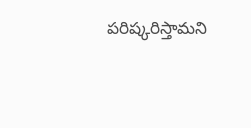పరిష్కరిస్తామని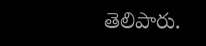తెలిపారు.